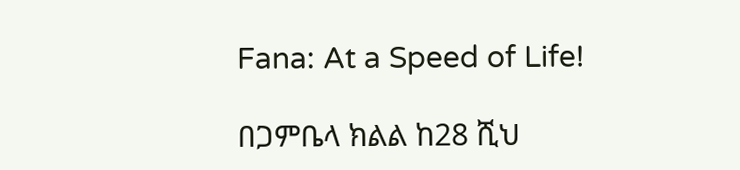Fana: At a Speed of Life!

በጋምቤላ ክልል ከ28 ሺህ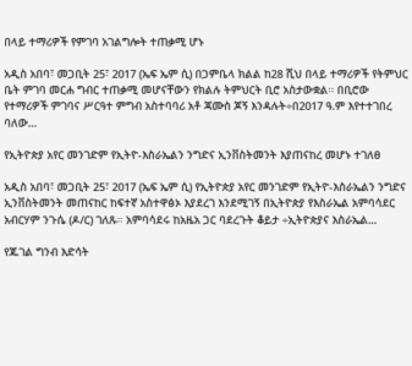በላይ ተማሪዎች የምገባ አገልግሎት ተጠቃሚ ሆኑ

አዲስ አበባ፣ መጋቢት 25፣ 2017 (ኤፍ ኤም ሲ) በጋምቤላ ክልል ከ28 ሺህ በላይ ተማሪዎች የትምህር ቤት ምገባ መርሐ ግብር ተጠቃሚ መሆናቸውን የክልሉ ትምህርት ቢሮ አስታውቋል፡፡ በቢሮው የተማሪዎች ምገባና ሥርዓተ ምግብ አስተባባሪ አቶ ጃሙስ ጆኝ እንዳሉት÷በ2017 ዓ.ም እየተተገበረ ባለው…

የኢትዮጵያ አየር መንገድም የኢትዮ-እስራኤልን ንግድና ኢንቨስትመንት እያጠናከረ መሆኑ ተገለፀ

አዲስ አበባ፣ መጋቢት 25፣ 2017 (ኤፍ ኤም ሲ) የኢትዮጵያ አየር መንገድም የኢትዮ-እስራኤልን ንግድና ኢንቨስትመንት መጠናከር ከፍተኛ አስተዋፅኦ እያደረገ እንደሚገኝ በኢትዮጵያ የእስራኤል አምባሳደር አብርሃም ንጉሴ (ዶ/ር) ገለጹ። አምባሳደሩ ከአዜአ ጋር ባደረጉት ቆይታ ÷ኢትዮጵያና እስራኤል…

የጁገል ግንብ እድሳት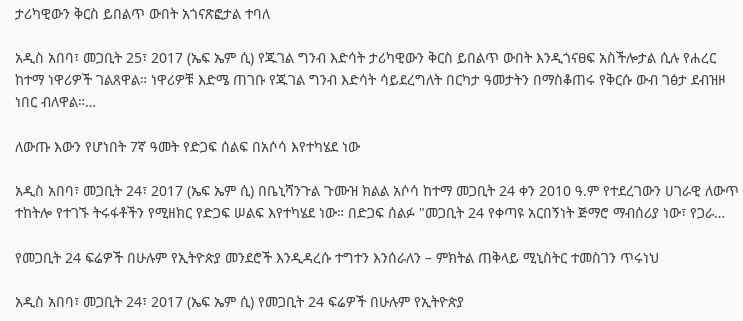ታሪካዊውን ቅርስ ይበልጥ ውበት አጎናጽፎታል ተባለ

አዲስ አበባ፣ መጋቢት 25፣ 2017 (ኤፍ ኤም ሲ) የጁገል ግንብ እድሳት ታሪካዊውን ቅርስ ይበልጥ ውበት እንዲጎናፀፍ አስችሎታል ሲሉ የሐረር ከተማ ነዋሪዎች ገልጸዋል። ነዋሪዎቹ እድሜ ጠገቡ የጁገል ግንብ እድሳት ሳይደረግለት በርካታ ዓመታትን በማስቆጠሩ የቅርሱ ውብ ገፅታ ደብዝዞ ነበር ብለዋል።…

ለውጡ እውን የሆነበት 7ኛ ዓመት የድጋፍ ሰልፍ በአሶሳ እየተካሄደ ነው

አዲስ አበባ፣ መጋቢት 24፣ 2017 (ኤፍ ኤም ሲ) በቤኒሻንጉል ጉሙዝ ክልል አሶሳ ከተማ መጋቢት 24 ቀን 2010 ዓ.ም የተደረገውን ሀገራዊ ለውጥ ተከትሎ የተገኙ ትሩፋቶችን የሚዘክር የድጋፍ ሠልፍ እየተካሄደ ነው። በድጋፍ ሰልፉ "መጋቢት 24 የቀጣዩ አርበኝነት ጅማሮ ማብሰሪያ ነው፣ የጋራ…

የመጋቢት 24 ፍሬዎች በሁሉም የኢትዮጵያ መንደሮች እንዲዳረሱ ተግተን እንሰራለን – ምክትል ጠቅላይ ሚኒስትር ተመስገን ጥሩነህ

አዲስ አበባ፣ መጋቢት 24፣ 2017 (ኤፍ ኤም ሲ) የመጋቢት 24 ፍሬዎች በሁሉም የኢትዮጵያ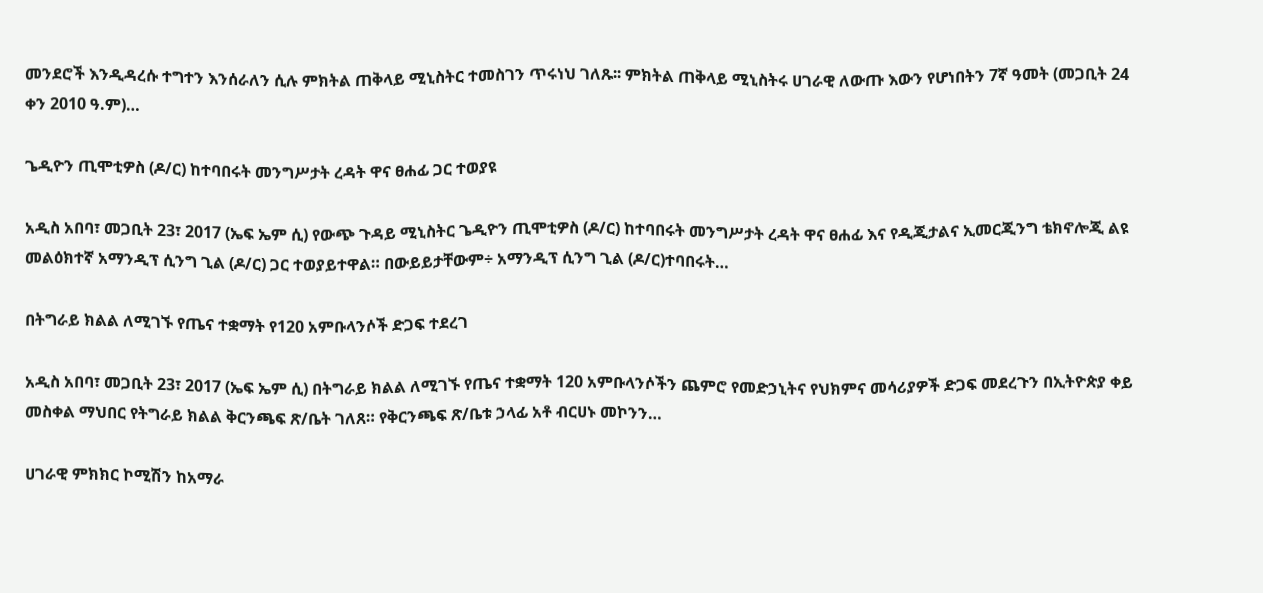መንደሮች እንዲዳረሱ ተግተን እንሰራለን ሲሉ ምክትል ጠቅላይ ሚኒስትር ተመስገን ጥሩነህ ገለጹ፡፡ ምክትል ጠቅላይ ሚኒስትሩ ሀገራዊ ለውጡ እውን የሆነበትን 7ኛ ዓመት (መጋቢት 24 ቀን 2010 ዓ.ም)…

ጌዲዮን ጢሞቲዎስ (ዶ/ር) ከተባበሩት መንግሥታት ረዳት ዋና ፀሐፊ ጋር ተወያዩ

አዲስ አበባ፣ መጋቢት 23፣ 2017 (ኤፍ ኤም ሲ) የውጭ ጉዳይ ሚኒስትር ጌዲዮን ጢሞቲዎስ (ዶ/ር) ከተባበሩት መንግሥታት ረዳት ዋና ፀሐፊ እና የዲጂታልና ኢመርጂንግ ቴክኖሎጂ ልዩ መልዕክተኛ አማንዲፕ ሲንግ ጊል (ዶ/ር) ጋር ተወያይተዋል። በውይይታቸውም÷ አማንዲፕ ሲንግ ጊል (ዶ/ር)ተባበሩት…

በትግራይ ክልል ለሚገኙ የጤና ተቋማት የ120 አምቡላንሶች ድጋፍ ተደረገ

አዲስ አበባ፣ መጋቢት 23፣ 2017 (ኤፍ ኤም ሲ) በትግራይ ክልል ለሚገኙ የጤና ተቋማት 120 አምቡላንሶችን ጨምሮ የመድኃኒትና የህክምና መሳሪያዎች ድጋፍ መደረጉን በኢትዮጵያ ቀይ መስቀል ማህበር የትግራይ ክልል ቅርንጫፍ ጽ/ቤት ገለጸ። የቅርንጫፍ ጽ/ቤቱ ኃላፊ አቶ ብርሀኑ መኮንን…

ሀገራዊ ምክክር ኮሚሽን ከአማራ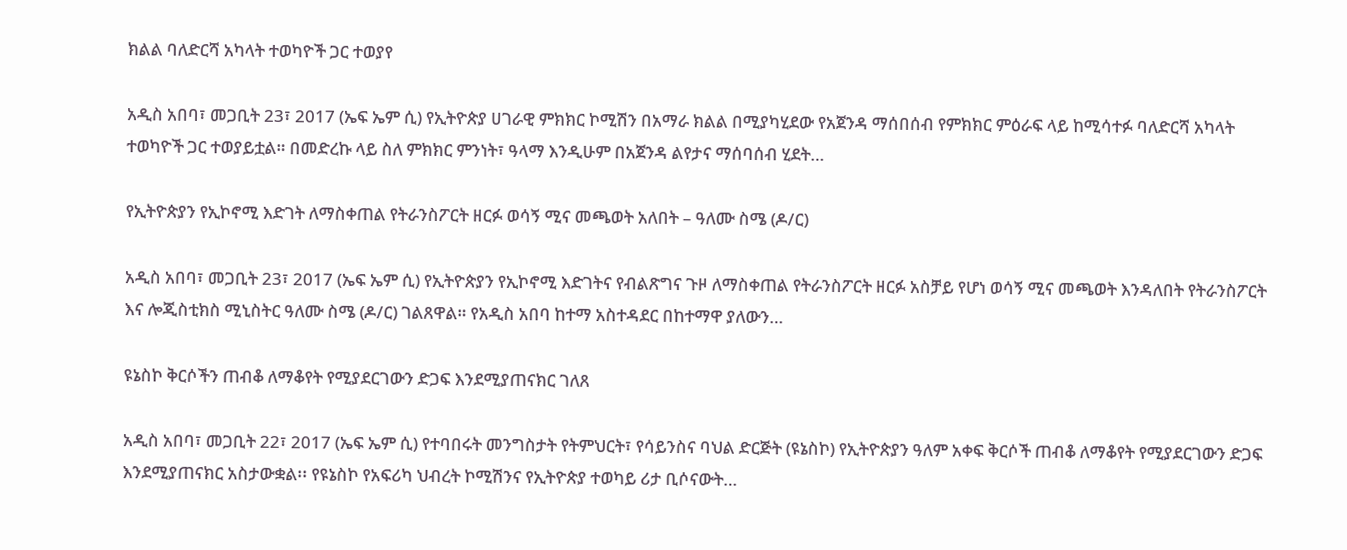ክልል ባለድርሻ አካላት ተወካዮች ጋር ተወያየ

አዲስ አበባ፣ መጋቢት 23፣ 2017 (ኤፍ ኤም ሲ) የኢትዮጵያ ሀገራዊ ምክክር ኮሚሽን በአማራ ክልል በሚያካሂደው የአጀንዳ ማሰበሰብ የምክክር ምዕራፍ ላይ ከሚሳተፉ ባለድርሻ አካላት ተወካዮች ጋር ተወያይቷል። በመድረኩ ላይ ስለ ምክክር ምንነት፣ ዓላማ እንዲሁም በአጀንዳ ልየታና ማሰባሰብ ሂደት…

የኢትዮጵያን የኢኮኖሚ እድገት ለማስቀጠል የትራንስፖርት ዘርፉ ወሳኝ ሚና መጫወት አለበት – ዓለሙ ስሜ (ዶ/ር)

አዲስ አበባ፣ መጋቢት 23፣ 2017 (ኤፍ ኤም ሲ) የኢትዮጵያን የኢኮኖሚ እድገትና የብልጽግና ጉዞ ለማስቀጠል የትራንስፖርት ዘርፉ አስቻይ የሆነ ወሳኝ ሚና መጫወት እንዳለበት የትራንስፖርት እና ሎጂስቲክስ ሚኒስትር ዓለሙ ስሜ (ዶ/ር) ገልጸዋል። የአዲስ አበባ ከተማ አስተዳደር በከተማዋ ያለውን…

ዩኔስኮ ቅርሶችን ጠብቆ ለማቆየት የሚያደርገውን ድጋፍ እንደሚያጠናክር ገለጸ

አዲስ አበባ፣ መጋቢት 22፣ 2017 (ኤፍ ኤም ሲ) የተባበሩት መንግስታት የትምህርት፣ የሳይንስና ባህል ድርጅት (ዩኔስኮ) የኢትዮጵያን ዓለም አቀፍ ቅርሶች ጠብቆ ለማቆየት የሚያደርገውን ድጋፍ እንደሚያጠናክር አስታውቋል፡፡ የዩኔስኮ የአፍሪካ ህብረት ኮሚሽንና የኢትዮጵያ ተወካይ ሪታ ቢሶናውት…